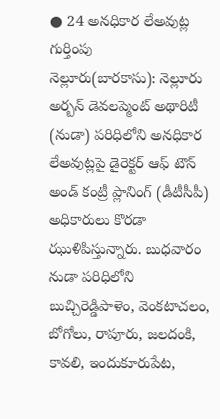● 24 అనధికార లేఅవుట్ల గుర్తింపు
నెల్లూరు(బారకాసు): నెల్లూరు అర్బన్ డెవలప్మెంట్ అథారిటీ (నుడా) పరిధిలోని అనధికార లేఅవుట్లపై డైరెక్టర్ ఆఫ్ టౌన్ అండ్ కంట్రీ ప్లానింగ్ (డీటీసీపీ) అధికారులు కొరడా ఝుళిపిస్తున్నారు. బుధవారం నుడా పరిధిలోని బుచ్చిరెడ్డిపాళెం, వెంకటాచలం, బోగోలు, రాపూరు, జలదంకి, కావలి, ఇందుకూరుపేట,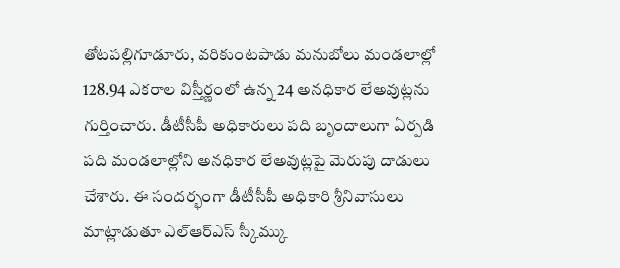తోటపల్లిగూడూరు, వరికుంటపాడు మనుబోలు మండలాల్లో 128.94 ఎకరాల విస్తీర్ణంలో ఉన్న 24 అనధికార లేఅవుట్లను గుర్తించారు. డీటీసీపీ అధికారులు పది బృందాలుగా ఏర్పడి పది మండలాల్లోని అనధికార లేఅవుట్లపై మెరుపు దాడులు చేశారు. ఈ సందర్భంగా డీటీసీపీ అధికారి శ్రీనివాసులు మాట్లాడుతూ ఎల్ఆర్ఎస్ స్కీమ్కు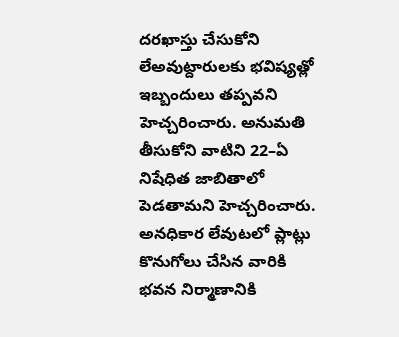దరఖాస్తు చేసుకోని లేఅవుట్దారులకు భవిష్యత్లో ఇబ్బందులు తప్పవని హెచ్చరించారు. అనుమతి తీసుకోని వాటిని 22–ఏ నిషేధిత జాబితాలో పెడతామని హెచ్చరించారు. అనధికార లేవుటలో ప్లాట్లు కొనుగోలు చేసిన వారికి భవన నిర్మాణానికి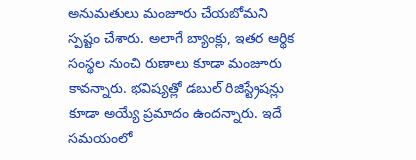అనుమతులు మంజూరు చేయబోమని స్పష్టం చేశారు. అలాగే బ్యాంక్లు, ఇతర ఆర్థిక సంస్థల నుంచి రుణాలు కూడా మంజూరు కావన్నారు. భవిష్యత్లో డబుల్ రిజిస్ట్రేషన్లు కూడా అయ్యే ప్రమాదం ఉందన్నారు. ఇదే సమయంలో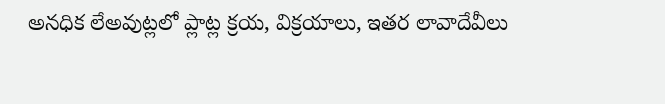అనధిక లేఅవుట్లలో ప్లాట్ల క్రయ, విక్రయాలు, ఇతర లావాదేవీలు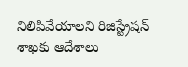నిలిపివేయాలని రిజిస్ట్రేషన్ శాఖకు ఆదేశాలు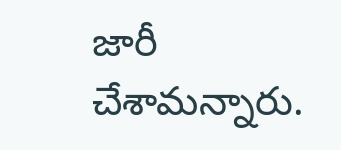జారీ చేశామన్నారు.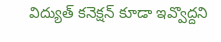విద్యుత్ కనెక్షన్ కూడా ఇవ్వొద్దని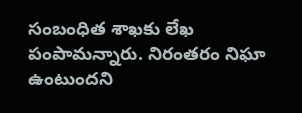సంబంధిత శాఖకు లేఖ పంపామన్నారు. నిరంతరం నిఘా ఉంటుందని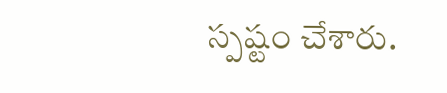స్పష్టం చేశారు.